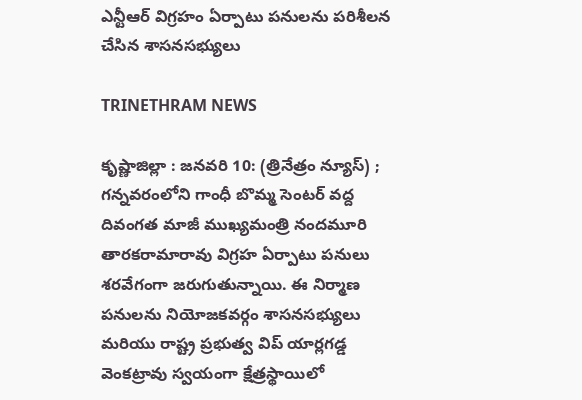ఎన్టీఆర్ విగ్రహం ఏర్పాటు పనులను పరిశీలన చేసిన శాసనసభ్యులు

TRINETHRAM NEWS

కృష్ణాజిల్లా : జనవరి 10: (త్రినేత్రం న్యూస్) ; గన్నవరంలోని గాంధీ బొమ్మ సెంటర్ వద్ద దివంగత మాజీ ముఖ్యమంత్రి నందమూరి తారకరామారావు విగ్రహ ఏర్పాటు పనులు శరవేగంగా జరుగుతున్నాయి. ఈ నిర్మాణ పనులను నియోజకవర్గం శాసనసభ్యులు మరియు రాష్ట్ర ప్రభుత్వ విప్ యార్లగడ్డ వెంకట్రావు స్వయంగా క్షేత్రస్థాయిలో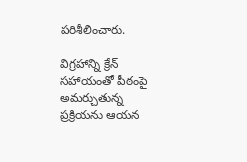పరిశీలించారు.

విగ్రహాన్ని క్రేన్ సహాయంతో పీఠంపై అమర్చుతున్న ప్రక్రియను ఆయన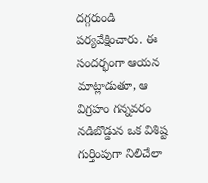దగ్గరుండి పర్యవేక్షించారు. ఈ సందర్భంగా ఆయన మాట్లాడుతూ, ఆ విగ్రహం గన్నవరం నడిబొడ్డున ఒక విశిష్ట గుర్తింపుగా నిలిచేలా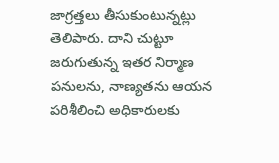జాగ్రత్తలు తీసుకుంటున్నట్లు తెలిపారు. దాని చుట్టూ జరుగుతున్న ఇతర నిర్మాణ పనులను, నాణ్యతను ఆయన పరిశీలించి అధికారులకు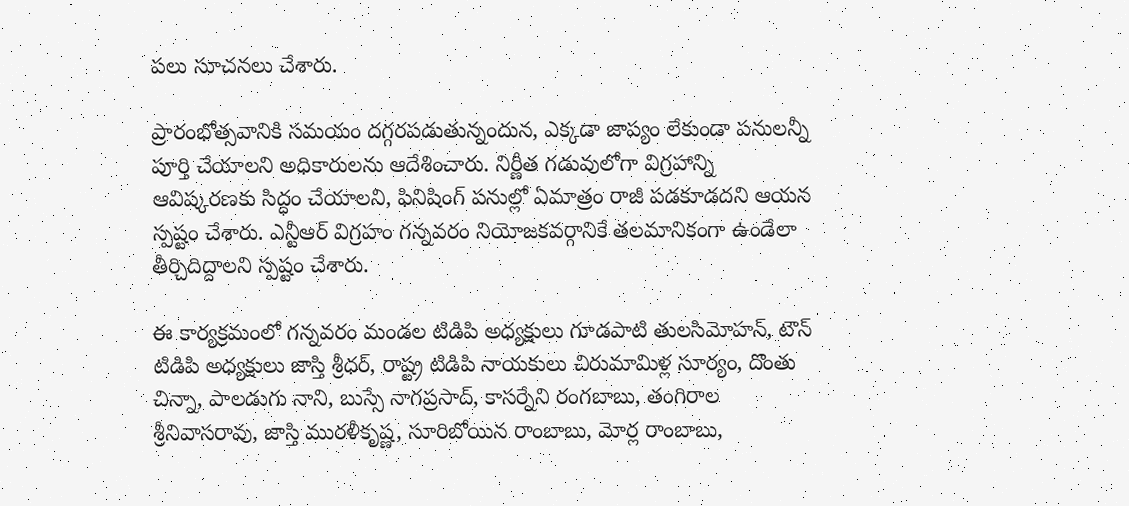పలు సూచనలు చేశారు.

ప్రారంభోత్సవానికి సమయం దగ్గరపడుతున్నందున, ఎక్కడా జాప్యం లేకుండా పనులన్నీ పూర్తి చేయాలని అధికారులను ఆదేశించారు. నిర్ణీత గడువులోగా విగ్రహాన్ని ఆవిష్కరణకు సిద్ధం చేయాలని, ఫినిషింగ్ పనుల్లో ఏమాత్రం రాజీ పడకూడదని ఆయన స్పష్టం చేశారు. ఎన్టీఆర్ విగ్రహం గన్నవరం నియోజకవర్గానికే తలమానికంగా ఉండేలా తీర్చిదిద్దాలని స్పష్టం చేశారు.

ఈ కార్యక్రమంలో గన్నవరం మండల టిడిపి అధ్యక్షులు గూడపాటి తులసిమోహన్, టౌన్ టిడిపి అధ్యక్షులు జాస్తి శ్రీధర్, రాష్ట్ర టిడిపి నాయకులు చిరుమామిళ్ల సూర్యం, దొంతు చిన్నా, పాలడుగు నాని, బుస్సే నాగప్రసాద్, కాసర్నేని రంగబాబు, తంగిరాల శ్రీనివాసరావు, జాస్తి మురళీకృష్ణ, సూరిబోయిన రాంబాబు, మోర్ల రాంబాబు,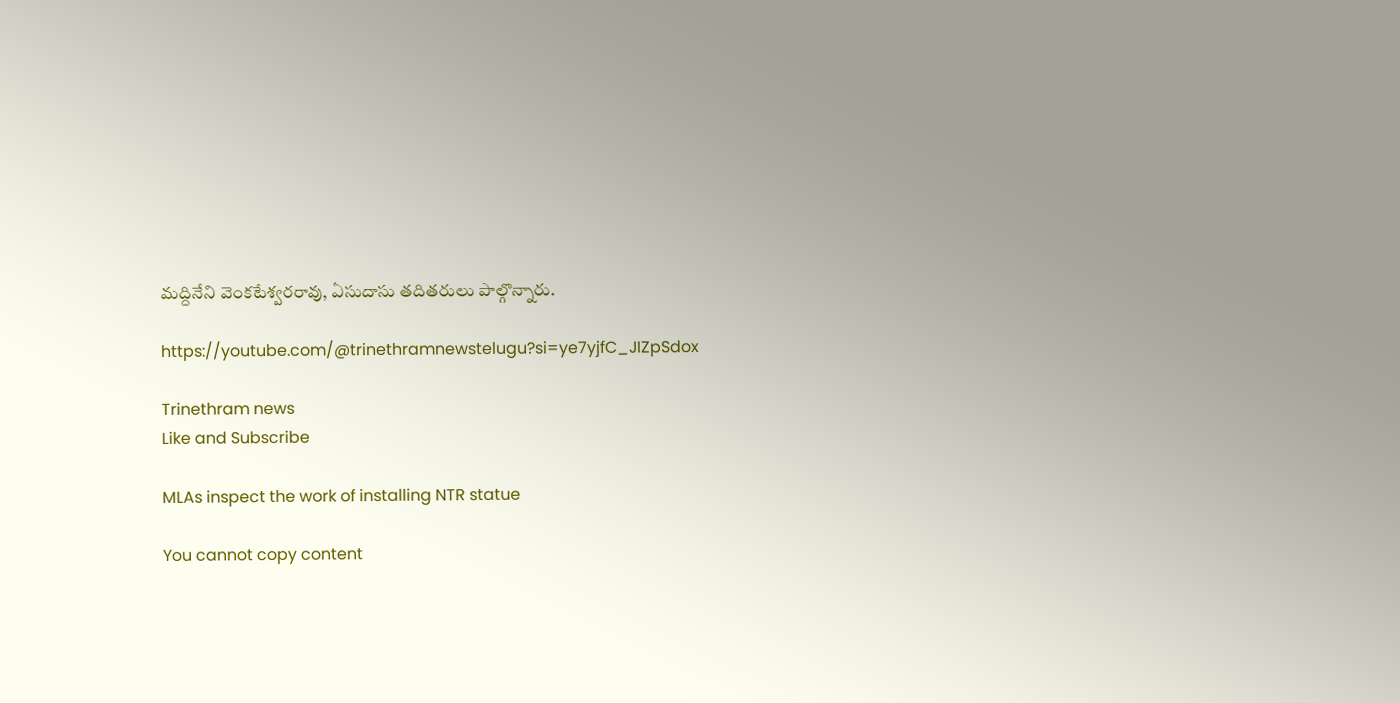మద్దినేని వెంకటేశ్వరరావు, ఏసుదాసు తదితరులు పాల్గొన్నారు.

https://youtube.com/@trinethramnewstelugu?si=ye7yjfC_JIZpSdox

Trinethram news
Like and Subscribe

MLAs inspect the work of installing NTR statue

You cannot copy content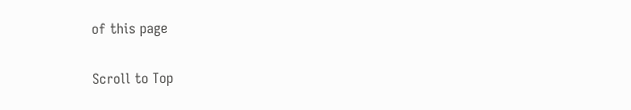of this page

Scroll to Top